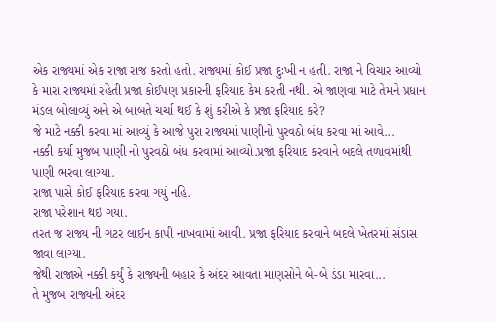એક રાજ્યમાં એક રાજા રાજ કરતો હતો. રાજ્યમાં કોઈ પ્રજા દુઃખી ન હતી. રાજા ને વિચાર આવ્યો કે મારા રાજ્યમાં રહેતી પ્રજા કોઈપણ પ્રકારની ફરિયાદ કેમ કરતી નથી. એ જાણવા માટે તેમને પ્રધાન મંડલ બોલાવ્યું અને એ બાબતે ચર્ચા થઈ કે શું કરીએ કે પ્રજા ફરિયાદ કરે?
જે માટે નક્કી કરવા માં આવ્યું કે આજે પુરા રાજ્યમાં પાણીનો પુરવઠો બંધ કરવા માં આવે...
નક્કી કર્યા મુજબ પાણી નો પુરવઠો બંધ કરવામાં આવ્યો.પ્રજા ફરિયાદ કરવાને બદલે તળાવમાંથી પાણી ભરવા લાગ્યા.
રાજા પાસે કોઈ ફરિયાદ કરવા ગયું નહિ.
રાજા પરેશાન થઇ ગયા.
તરત જ રાજ્ય ની ગટર લાઈન કાપી નાખવામાં આવી. પ્રજા ફરિયાદ કરવાને બદલે ખેતરમાં સંડાસ જાવા લાગ્યા.
જેથી રાજાએ નક્કી કર્યું કે રાજ્યની બહાર કે અંદર આવતા માણસોને બે-બે ડંડા મારવા...
તે મુજબ રાજ્યની અંદર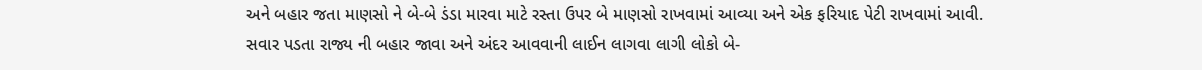અને બહાર જતા માણસો ને બે-બે ડંડા મારવા માટે રસ્તા ઉપર બે માણસો રાખવામાં આવ્યા અને એક ફરિયાદ પેટી રાખવામાં આવી.
સવાર પડતા રાજ્ય ની બહાર જાવા અને અંદર આવવાની લાઈન લાગવા લાગી લોકો બે-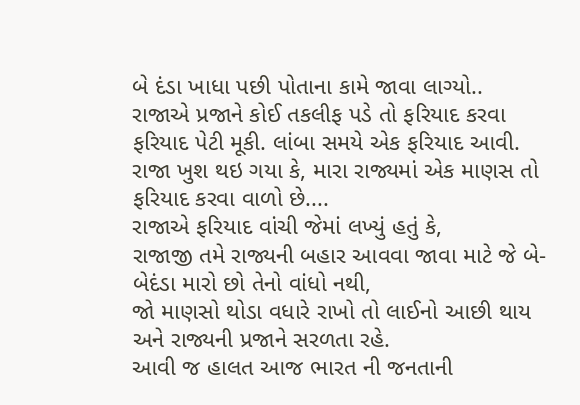બે દંડા ખાધા પછી પોતાના કામે જાવા લાગ્યો..
રાજાએ પ્રજાને કોઈ તકલીફ પડે તો ફરિયાદ કરવા ફરિયાદ પેટી મૂકી. લાંબા સમયે એક ફરિયાદ આવી. રાજા ખુશ થઇ ગયા કે, મારા રાજ્યમાં એક માણસ તો ફરિયાદ કરવા વાળો છે....
રાજાએ ફરિયાદ વાંચી જેમાં લખ્યું હતું કે,
રાજાજી તમે રાજ્યની બહાર આવવા જાવા માટે જે બે-બેદંડા મારો છો તેનો વાંધો નથી,
જો માણસો થોડા વધારે રાખો તો લાઈનો આછી થાય અને રાજ્યની પ્રજાને સરળતા રહે.
આવી જ હાલત આજ ભારત ની જનતાની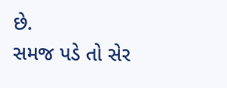છે.
સમજ પડે તો સેર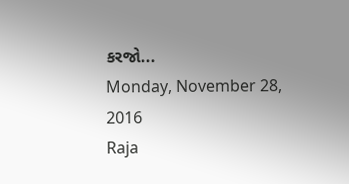કરજો...
Monday, November 28, 2016
Raja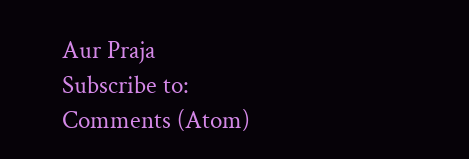Aur Praja
Subscribe to:
Comments (Atom)